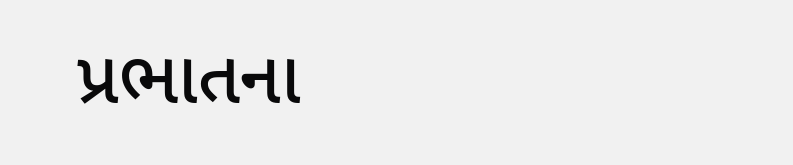પ્રભાતના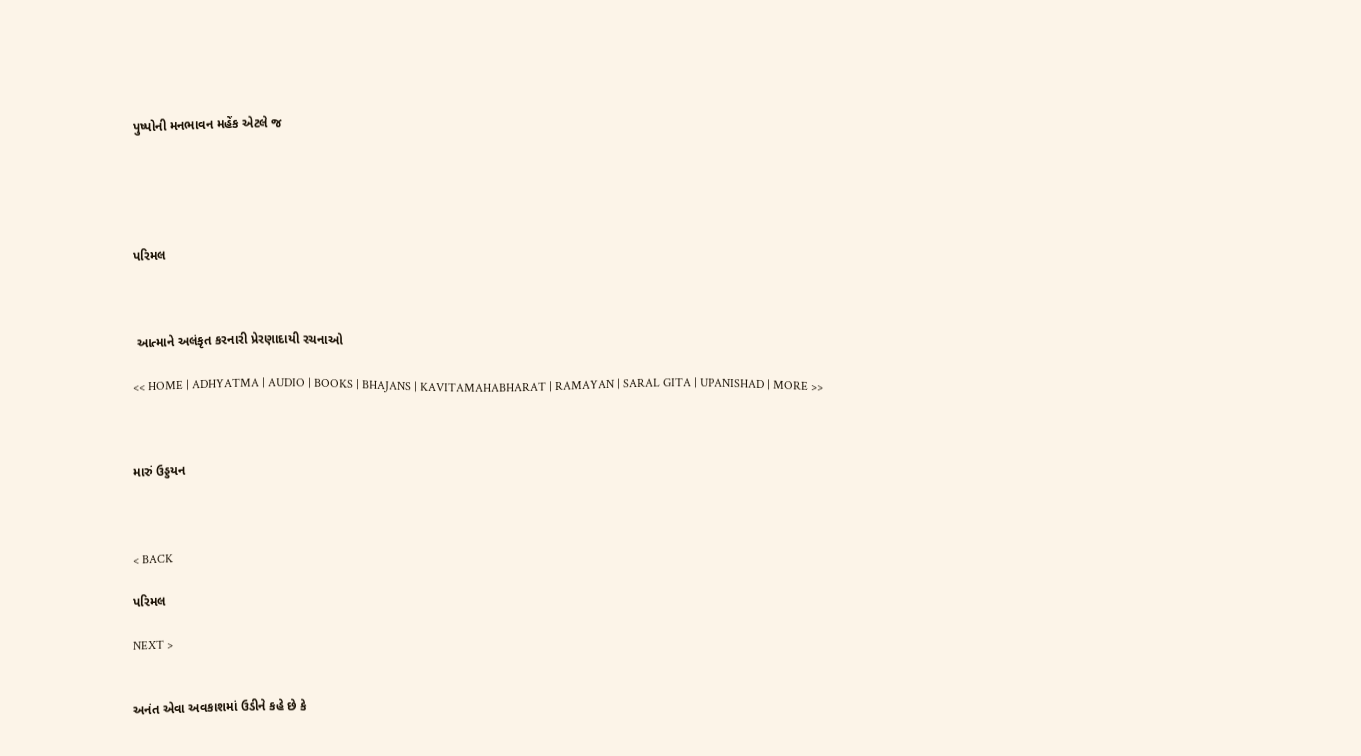પુષ્પોની મનભાવન મહેંક એટલે જ





પરિમલ



 આત્માને અલંકૃત કરનારી પ્રેરણાદાયી રચનાઓ

<< HOME | ADHYATMA | AUDIO | BOOKS | BHAJANS | KAVITAMAHABHARAT | RAMAYAN | SARAL GITA | UPANISHAD | MORE >>



મારું ઉડ્ડયન



< BACK

પરિમલ

NEXT >


અનંત એવા અવકાશમાં ઉડીને કહે છે કે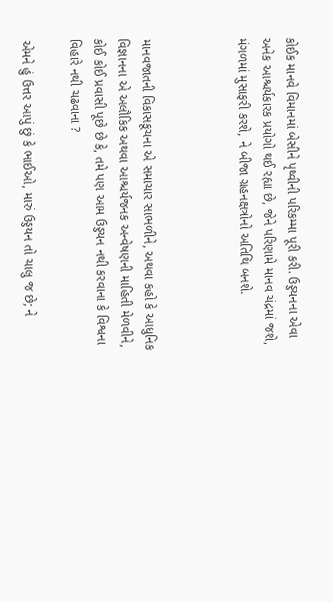કોઈક માનવે વિમાનમાં બેસીને પૃથ્વીની પરિકમ્મા પૂરી કરી. ઉડ્ડયનના એવા અનેક આશ્ચર્યકારક પ્રયોગો થઈ રહ્યા છે, જેને પરિણામે માનવ ચંદ્રમાં જશે, મંગળમાં મુસાફરી કરશે, ને બીજા ગ્રહનક્ષત્રોનો અતિથિ બનશે.



માનવજાતની વિકાસકૂચના એ સમાચાર સાભળીને, અથવા કહો કે આધુનિક વિજ્ઞાનના એ અલૌકિક અથવા આશ્ચર્યજનક અન્વેષણની માહિતી મેળવીને, કોઈ કોઈ પ્રવાસી પૂછે છે કે, તમે પણ આમ ઉડ્ડયન નથી કરવાના કે વિશ્વના વિહારે નથી ચઢવાના ?

એમને હું ઉત્તર આપું છું કે ભાઈઓ, મારું ઉડ્ડયન તો ચાલુ જ છે; ને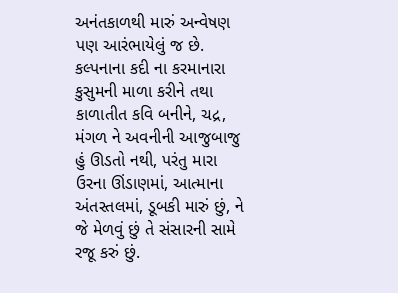અનંતકાળથી મારું અન્વેષણ પણ આરંભાયેલું જ છે. કલ્પનાના કદી ના કરમાનારા કુસુમની માળા કરીને તથા કાળાતીત કવિ બનીને, ચદ્ર, મંગળ ને અવનીની આજુબાજુ હું ઊડતો નથી, પરંતુ મારા ઉરના ઊંડાણમાં, આત્માના અંતસ્તલમાં, ડૂબકી મારું છું, ને જે મેળવું છું તે સંસારની સામે રજૂ કરું છું.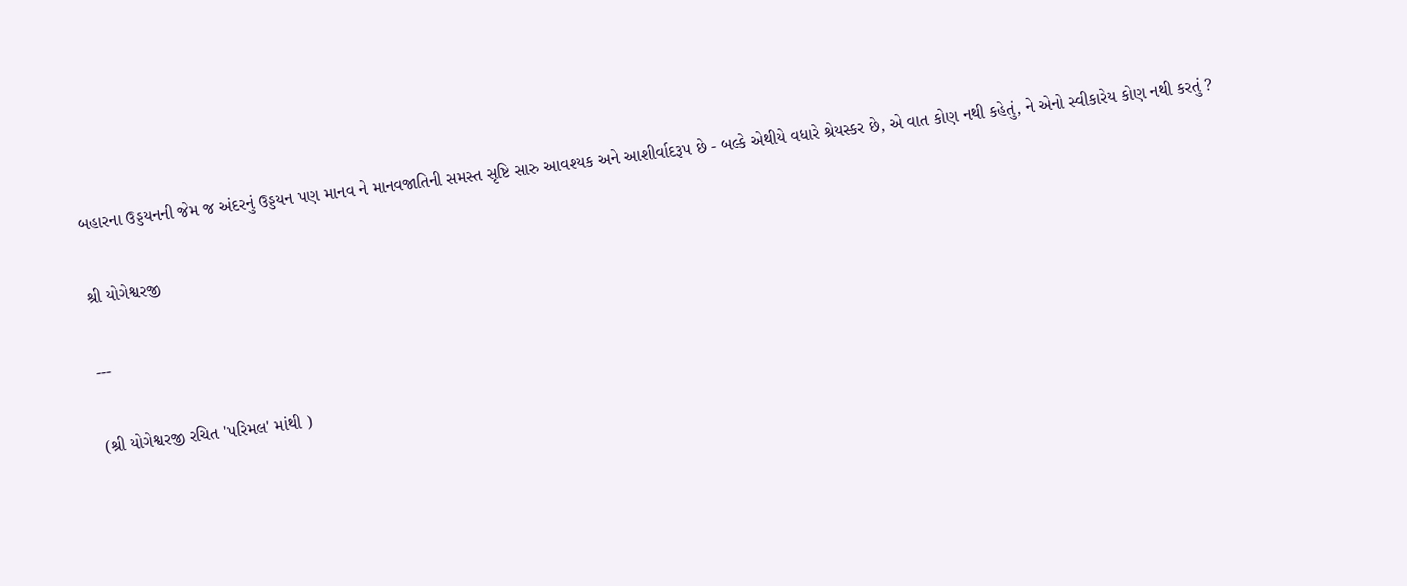બહારના ઉડ્ડયનની જેમ જ અંદરનું ઉડ્ડયન પણ માનવ ને માનવજાતિની સમસ્ત સૃષ્ટિ સારુ આવશ્યક અને આશીર્વાદરૂપ છે - બલ્કે એથીયે વધારે શ્રેયસ્કર છે, એ વાત કોણ નથી કહેતું, ને એનો સ્વીકારેય કોણ નથી કરતું ?

શ્રી યોગેશ્વરજી

---

(શ્રી યોગેશ્વરજી રચિત 'પરિમલ' માંથી )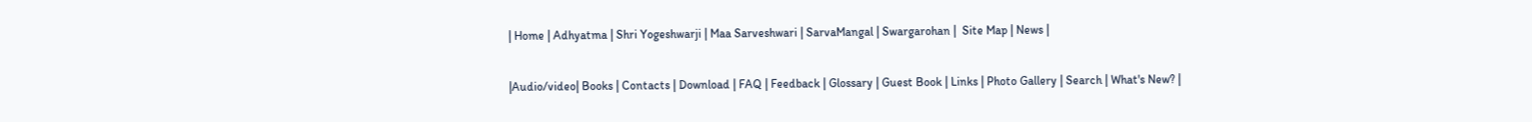| Home | Adhyatma | Shri Yogeshwarji | Maa Sarveshwari | SarvaMangal | Swargarohan |  Site Map | News |

|Audio/video| Books | Contacts | Download | FAQ | Feedback | Glossary | Guest Book | Links | Photo Gallery | Search | What's New? |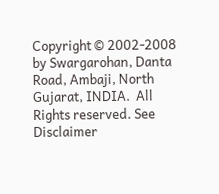Copyright © 2002-2008 by Swargarohan, Danta Road, Ambaji, North Gujarat, INDIA.  All Rights reserved. See Disclaimer